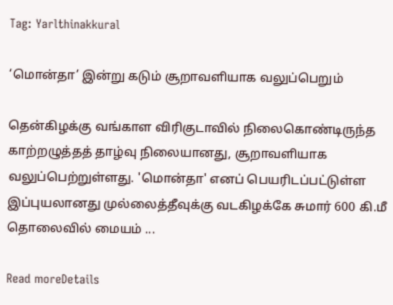Tag: Yarlthinakkural

‘மொன்தா’ இன்று கடும் சூறாவளியாக வலுப்பெறும்

தென்கிழக்கு வங்காள விரிகுடாவில் நிலைகொண்டிருந்த காற்றழுத்தத் தாழ்வு நிலையானது, சூறாவளியாக வலுப்பெற்றுள்ளது. 'மொன்தா' எனப் பெயரிடப்பட்டுள்ள இப்புயலானது முல்லைத்தீவுக்கு வடகிழக்கே சுமார் 600 கி.மீ தொலைவில் மையம் ...

Read moreDetails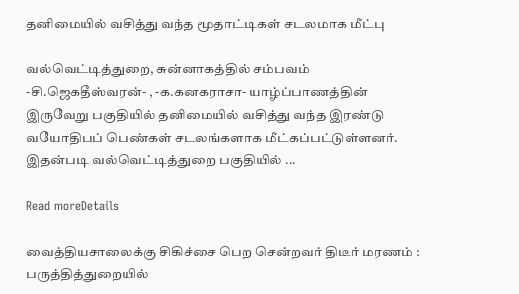தனிமையில் வசித்து வந்த மூதாட்டிகள் சடலமாக மீட்பு

வல்வெட்டித்துறை, சுன்னாகத்தில் சம்பவம் -சி.ஜெகதீஸ்வரன்- , -க.கனகராசா- யாழ்ப்பாணத்தின் இருவேறு பகுதியில் தனிமையில் வசித்து வந்த இரண்டு வயோதிபப் பெண்கள் சடலங்களாக மீட்கப்பட்டுள்ளனர். இதன்படி வல்வெட்டித்துறை பகுதியில் ...

Read moreDetails

வைத்தியசாலைக்கு சிகிச்சை பெற சென்றவர் திடீர் மரணம் : பருத்தித்துறையில்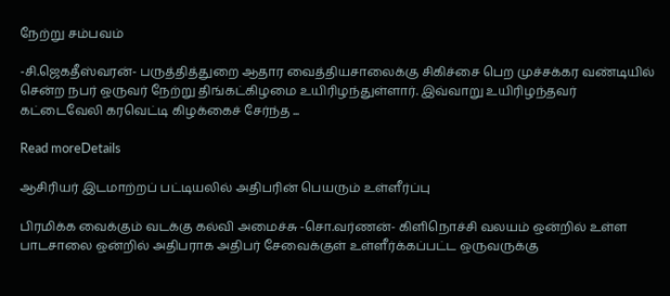நேற்று சம்பவம்

-சி.ஜெகதீஸ்வரன்- பருத்தித்துறை ஆதார வைத்தியசாலைக்கு சிகிச்சை பெற முச்சக்கர வண்டியில் சென்ற நபர் ஒருவர் நேற்று திங்கட்கிழமை உயிரிழந்துள்ளார். இவ்வாறு உயிரிழந்தவர் கட்டைவேலி கரவெட்டி கிழக்கைச் சேர்ந்த ...

Read moreDetails

ஆசிரியர் இடமாற்றப் பட்டியலில் அதிபரின் பெயரும் உள்ளீர்ப்பு

பிரமிக்க வைக்கும் வடக்கு கல்வி அமைச்சு -சொ.வர்ணன்- கிளிநொச்சி வலயம் ஒன்றில் உள்ள பாடசாலை ஒன்றில் அதிபராக அதிபர் சேவைக்குள் உள்ளீர்க்கப்பட்ட ஒருவருக்கு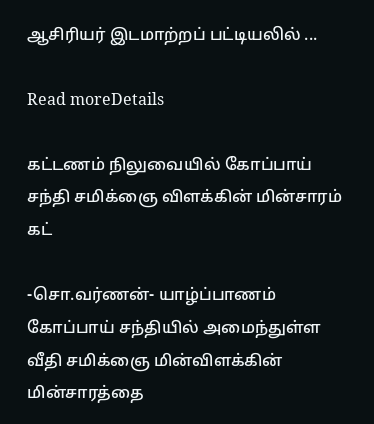ஆசிரியர் இடமாற்றப் பட்டியலில் ...

Read moreDetails

கட்டணம் நிலுவையில் கோப்பாய் சந்தி சமிக்ஞை விளக்கின் மின்சாரம் கட்

-சொ.வர்ணன்- யாழ்ப்பாணம் கோப்பாய் சந்தியில் அமைந்துள்ள வீதி சமிக்ஞை மின்விளக்கின் மின்சாரத்தை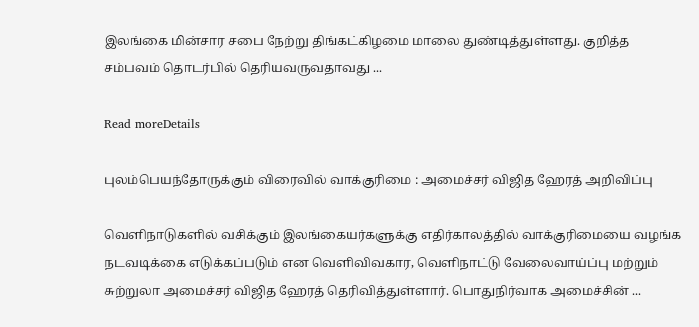இலங்கை மின்சார சபை நேற்று திங்கட்கிழமை மாலை துண்டித்துள்ளது. குறித்த சம்பவம் தொடர்பில் தெரியவருவதாவது ...

Read moreDetails

புலம்பெயந்தோருக்கும் விரைவில் வாக்குரிமை : அமைச்சர் விஜித ஹேரத் அறிவிப்பு

வெளிநாடுகளில் வசிக்கும் இலங்கையர்களுக்கு எதிர்காலத்தில் வாக்குரிமையை வழங்க நடவடிக்கை எடுக்கப்படும் என வெளிவிவகார, வெளிநாட்டு வேலைவாய்ப்பு மற்றும் சுற்றுலா அமைச்சர் விஜித ஹேரத் தெரிவித்துள்ளார். பொதுநிர்வாக அமைச்சின் ...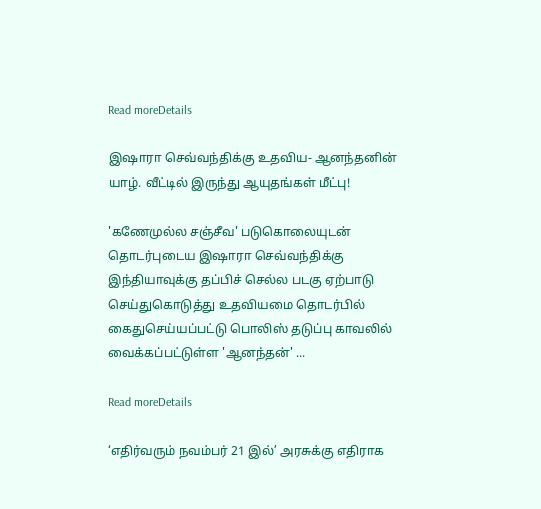Read moreDetails

இஷாரா செவ்வந்திக்கு உதவிய- ஆனந்தனின் யாழ். வீட்டில் இருந்து ஆயுதங்கள் மீட்பு!

'கணேமுல்ல சஞ்சீவ' படுகொலையுடன் தொடர்புடைய இஷாரா செவ்வந்திக்கு இந்தியாவுக்கு தப்பிச் செல்ல படகு ஏற்பாடு செய்துகொடுத்து உதவியமை தொடர்பில் கைதுசெய்யப்பட்டு பொலிஸ் தடுப்பு காவலில் வைக்கப்பட்டுள்ள 'ஆனந்தன்' ...

Read moreDetails

‘எதிர்வரும் நவம்பர் 21 இல்’ அரசுக்கு எதிராக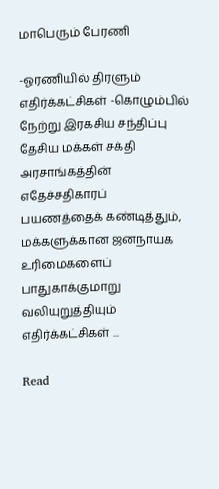மாபெரும் பேரணி

-ஓரணியில் திரளும் எதிர்க்கட்சிகள் -கொழும்பில் நேற்று இரகசிய சந்திப்பு தேசிய மக்கள் சக்தி அரசாங்கத்தின் எதேச்சதிகாரப் பயணத்தைக் கண்டித்தும், மக்களுக்கான ஜனநாயக உரிமைகளைப் பாதுகாக்குமாறு வலியுறுத்தியும் எதிர்க்கட்சிகள் ...

Read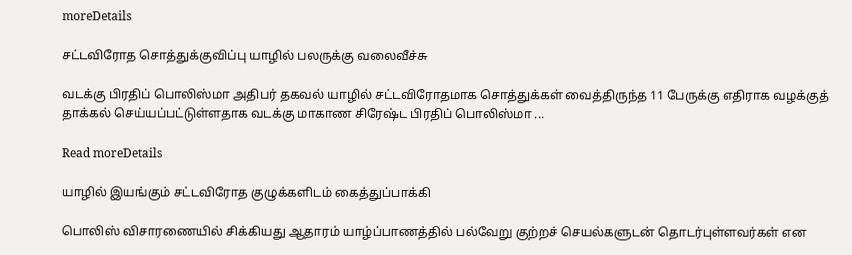moreDetails

சட்டவிரோத சொத்துக்குவிப்பு யாழில் பலருக்கு வலைவீச்சு

வடக்கு பிரதிப் பொலிஸ்மா அதிபர் தகவல் யாழில் சட்டவிரோதமாக சொத்துக்கள் வைத்திருந்த 11 பேருக்கு எதிராக வழக்குத் தாக்கல் செய்யப்பட்டுள்ளதாக வடக்கு மாகாண சிரேஷ்ட பிரதிப் பொலிஸ்மா ...

Read moreDetails

யாழில் இயங்கும் சட்டவிரோத குழுக்களிடம் கைத்துப்பாக்கி

பொலிஸ் விசாரணையில் சிக்கியது ஆதாரம் யாழ்ப்பாணத்தில் பல்வேறு குற்றச் செயல்களுடன் தொடர்புள்ளவர்கள் என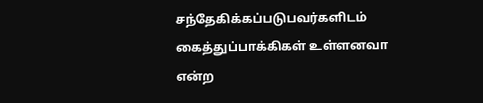சந்தேகிக்கப்படுபவர்களிடம் கைத்துப்பாக்கிகள் உள்ளனவா என்ற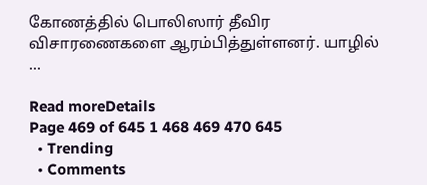கோணத்தில் பொலிஸார் தீவிர விசாரணைகளை ஆரம்பித்துள்ளனர். யாழில் ...

Read moreDetails
Page 469 of 645 1 468 469 470 645
  • Trending
  • Comments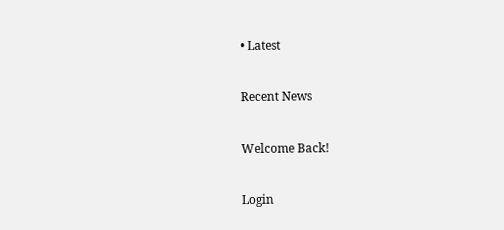• Latest

Recent News

Welcome Back!

Login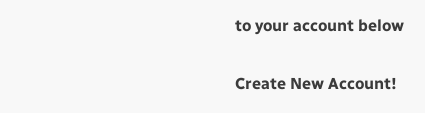to your account below

Create New Account!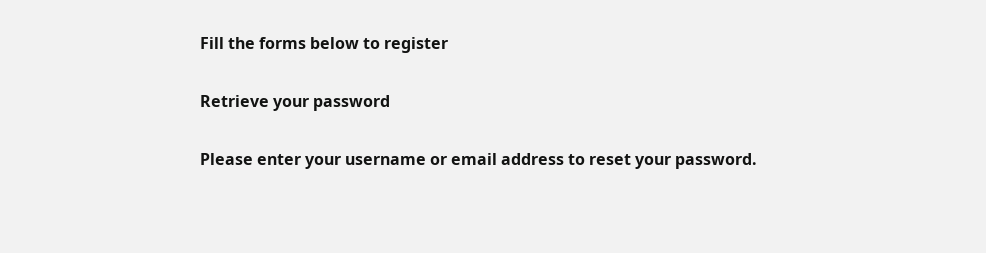Fill the forms below to register

Retrieve your password

Please enter your username or email address to reset your password.